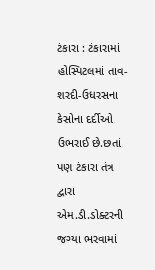ટંકારા : ટંકારામાં હોસ્પિટલમાં તાવ-શરદી-ઉધરસના કેસોના દર્દીઓ ઉભરાઈ છે.છતાં પણ ટંકારા તંત્ર દ્વારા એમ.ડી.ડોક્ટરની જગ્યા ભરવામાં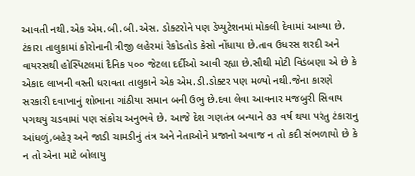આવતી નથી.એક એમ.બી.બી.એસ. ડોક્ટરોને પણ ડેપ્યુટેશનમાં મોકલી દેવામાં આવ્યા છે. ટંકારા તાલુકામાં કોરોનાની ત્રીજી લહેરમાં રેકોડતોડ કેસો નોંધાયા છે.તાવ ઉધરસ શરદી અને વાયરસથી હોસ્પિટલમાં દૈનિક ૫૦૦ જેટલા દર્દીઓ આવી રહ્યા છે.સૌથી મોટી વિડંબણા એ છે કે એકાદ લાખની વસ્તી ધરાવતા તાલુકાને એક એમ.ડી.ડોક્ટર પણ મળ્યો નથી.જેના કારણે સરકારી દવાખાનું શોભાના ગાંઠીયા સમાન બની ઉભુ છે.દવા લેવા આવનાર મજબુરી સિવાય પગથયુ ચડવામાં પણ સંકોચ અનુભવે છે. આજે દેશ ગણતંત્ર બન્યાને ૭૩ વર્ષ થયા પરંતુ ટંકારાનુ આંધળું,બહેરૂ અને જાડી ચામડીનું તંત્ર અને નેતાઓને પ્રજાનો અવાજ ન તો કદી સંભળાયો છે કે ન તો એના માટે બોલાયુ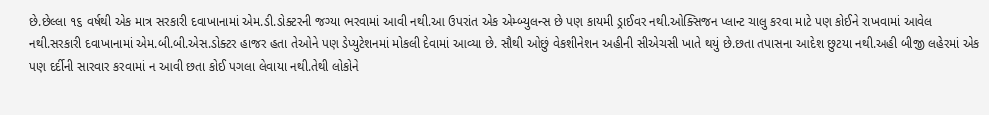છે.છેલ્લા ૧૬ વર્ષથી એક માત્ર સરકારી દવાખાનામાં એમ.ડી.ડોક્ટરની જગ્યા ભરવામાં આવી નથી.આ ઉપરાંત એક એમ્બ્યુલન્સ છે પણ કાયમી ડ્રાઈવર નથી.ઓક્સિજન પ્લાન્ટ ચાલુ કરવા માટે પણ કોઈને રાખવામાં આવેલ નથી.સરકારી દવાખાનામાં એમ.બી.બી.એસ.ડોક્ટર હાજર હતા તેઓને પણ ડેપ્યુટેશનમાં મોકલી દેવામાં આવ્યા છે. સૌથી ઓછું વેકશીનેશન અહીની સીએચસી ખાતે થયું છે.છતા તપાસના આદેશ છુટયા નથી.અહી બીજી લહેરમાં એક પણ દર્દીની સારવાર કરવામાં ન આવી છતા કોઈ પગલા લેવાયા નથી.તેથી લોકોને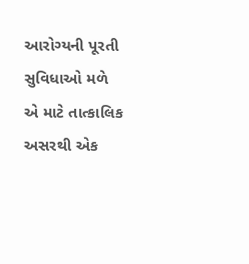આરોગ્યની પૂરતી સુવિધાઓ મળે એ માટે તાત્કાલિક અસરથી એક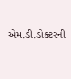એમ.ડી.ડોક્ટરની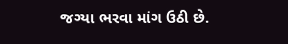જગ્યા ભરવા માંગ ઉઠી છે.